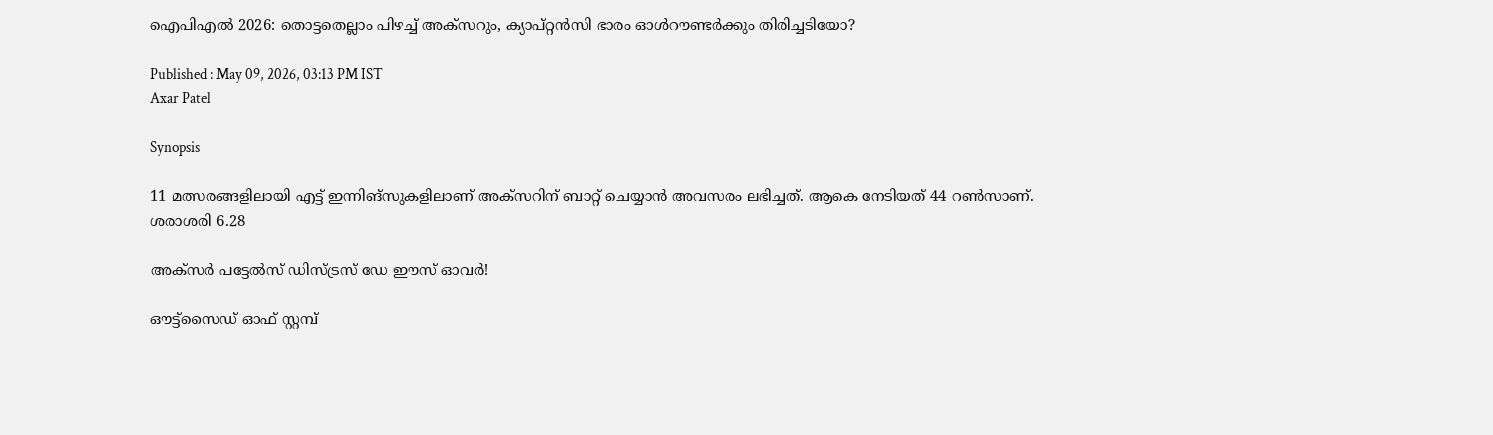ഐപിഎല്‍ 2026: തൊട്ടതെല്ലാം പിഴച്ച് അക്‌സറും, ക്യാപ്റ്റൻസി ഭാരം ഓള്‍റൗണ്ടര്‍ക്കും തിരിച്ചടിയോ?

Published : May 09, 2026, 03:13 PM IST
Axar Patel

Synopsis

11 മത്സരങ്ങളിലായി എട്ട് ഇന്നിങ്സുകളിലാണ് അക്‌സറിന് ബാറ്റ് ചെയ്യാൻ അവസരം ലഭിച്ചത്. ആകെ നേടിയത് 44 റണ്‍സാണ്. ശരാശരി 6.28

അക്‌സ‍ര്‍ പട്ടേല്‍സ് ഡിസ്ട്രസ് ഡേ ഈസ് ഓവര്‍!

ഔട്ട്സൈഡ് ഓഫ് സ്റ്റമ്പ്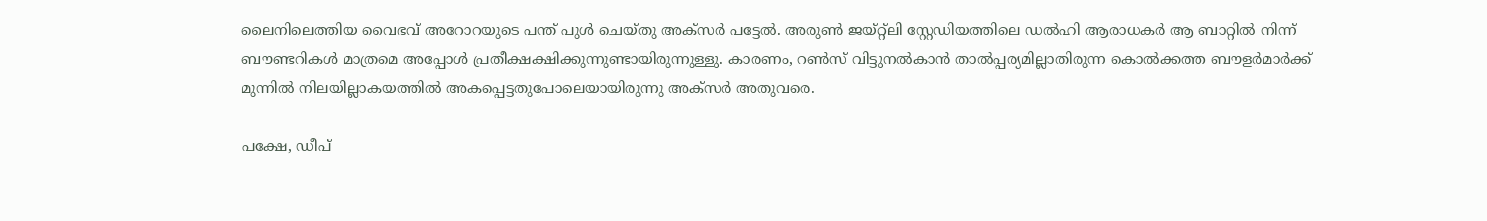ലൈനിലെത്തിയ വൈഭവ് അറോറയുടെ പന്ത് പുള്‍ ചെയ്തു അക്‌സര്‍ പട്ടേല്‍. അരുണ്‍ ജയ്‌റ്റ്ലി സ്റ്റേഡിയത്തിലെ ഡല്‍ഹി ആരാധകര്‍ ആ ബാറ്റില്‍ നിന്ന് ബൗണ്ടറികള്‍ മാത്രമെ അപ്പോള്‍ പ്രതീക്ഷക്ഷിക്കുന്നുണ്ടായിരുന്നുള്ളു. കാരണം, റണ്‍സ് വിട്ടുനല്‍കാൻ താല്‍പ്പര്യമില്ലാതിരുന്ന കൊല്‍ക്കത്ത ബൗളര്‍മാര്‍ക്ക് മുന്നില്‍ നിലയില്ലാകയത്തില്‍ അകപ്പെട്ടതുപോലെയായിരുന്നു അക്‌സര്‍ അതുവരെ.

പക്ഷേ, ഡീപ്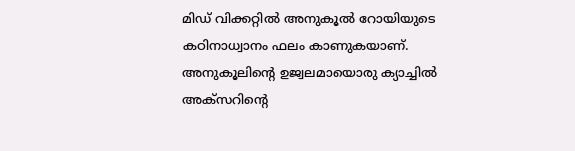മി‍ഡ് വിക്കറ്റില്‍ അനുകൂല്‍ റോയിയുടെ കഠിനാധ്വാനം ഫലം കാണുകയാണ്. അനുകൂലിന്റെ ഉജ്വലമായൊരു ക്യാച്ചില്‍ അക്‌സറിന്റെ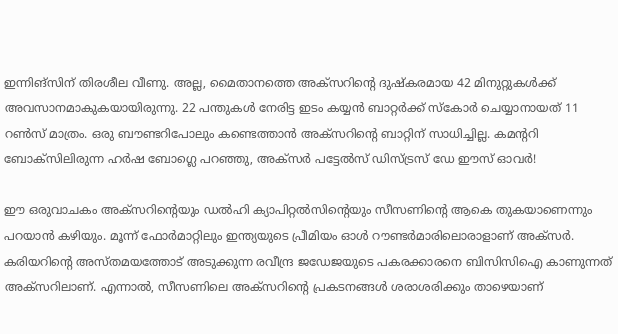ഇന്നിങ്സിന് തിരശീല വീണു. അല്ല, മൈതാനത്തെ അക്‌സറിന്റെ ദുഷ്കരമായ 42 മിനുറ്റുകള്‍ക്ക് അവസാനമാകുകയായിരുന്നു. 22 പന്തുകള്‍ നേരിട്ട ഇടം കയ്യൻ ബാറ്റര്‍ക്ക് സ്കോര്‍ ചെയ്യാനായത് 11 റണ്‍സ് മാത്രം. ഒരു ബൗണ്ടറിപോലും കണ്ടെത്താൻ അക്‌സറിന്റെ ബാറ്റിന് സാധിച്ചില്ല. കമന്ററി ബോക്‌സിലിരുന്ന ഹര്‍ഷ ബോഗ്ലെ പറഞ്ഞു, അക്‌സ‍ര്‍ പട്ടേല്‍സ് ഡിസ്ട്രസ് ഡേ ഈസ് ഓവര്‍!

ഈ ഒരുവാചകം അക്‌സറിന്റെയും ഡല്‍ഹി ക്യാപിറ്റല്‍സിന്റെയും സീസണിന്റെ ആകെ തുകയാണെന്നും പറയാൻ കഴിയും. മൂന്ന് ഫോര്‍മാറ്റിലും ഇന്ത്യയുടെ പ്രീമിയം ഓള്‍ റൗണ്ടര്‍മാരിലൊരാളാണ് അക്‌സര്‍. കരിയറിന്റെ അസ്തമയത്തോട് അടുക്കുന്ന രവീന്ദ്ര ജഡേജയുടെ പകരക്കാരനെ ബിസിസിഐ കാണുന്നത് അക്‌സറിലാണ്. എന്നാല്‍, സീസണിലെ അക്‌സറിന്റെ പ്രകടനങ്ങള്‍ ശരാശരിക്കും താഴെയാണ്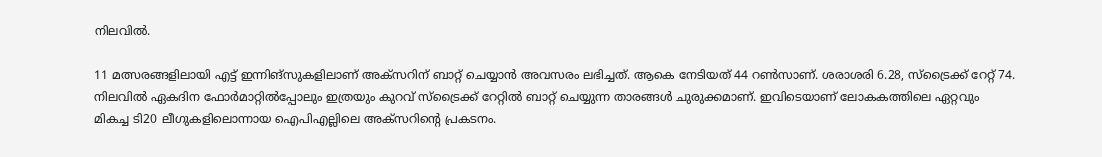നിലവില്‍.

11 മത്സരങ്ങളിലായി എട്ട് ഇന്നിങ്സുകളിലാണ് അക്‌സറിന് ബാറ്റ് ചെയ്യാൻ അവസരം ലഭിച്ചത്. ആകെ നേടിയത് 44 റണ്‍സാണ്. ശരാശരി 6.28, സ്ട്രൈക്ക് റേറ്റ് 74. നിലവില്‍ ഏകദിന ഫോര്‍മാറ്റില്‍പ്പോലും ഇത്രയും കുറവ് സ്ട്രൈക്ക് റേറ്റില്‍ ബാറ്റ് ചെയ്യുന്ന താരങ്ങള്‍ ചുരുക്കമാണ്. ഇവിടെയാണ് ലോകകത്തിലെ ഏറ്റവും മികച്ച ടി20 ലീഗുകളിലൊന്നായ ഐപിഎല്ലിലെ അക്സറിന്റെ പ്രകടനം.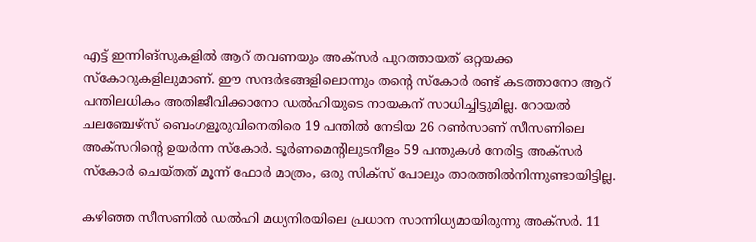എട്ട് ഇന്നിങ്സുകളില്‍ ആറ് തവണയും അക്സര്‍ പുറത്തായത് ഒറ്റയക്ക സ്കോറുകളിലുമാണ്. ഈ സന്ദര്‍ഭങ്ങളിലൊന്നും തന്റെ സ്കോര്‍ രണ്ട് കടത്താനോ ആറ് പന്തിലധികം അതിജീവിക്കാനോ ഡല്‍ഹിയുടെ നായകന് സാധിച്ചിട്ടുമില്ല. റോയല്‍ ചലഞ്ചേഴ്‌സ് ബെംഗളൂരുവിനെതിരെ 19 പന്തില്‍ നേടിയ 26 റണ്‍സാണ് സീസണിലെ അക്‌സറിന്റെ ഉയര്‍ന്ന സ്കോര്‍. ടൂര്‍ണമെന്റിലുടനീളം 59 പന്തുകള്‍ നേരിട്ട അക്‌സര്‍ സ്കോര്‍ ചെയ്തത് മൂന്ന് ഫോര്‍ മാത്രം, ഒരു സിക്‌സ് പോലും താരത്തില്‍നിന്നുണ്ടായിട്ടില്ല.

കഴിഞ്ഞ സീസണില്‍ ഡല്‍ഹി മധ്യനിരയിലെ പ്രധാന സാന്നിധ്യമായിരുന്നു അക്‌സര്‍. 11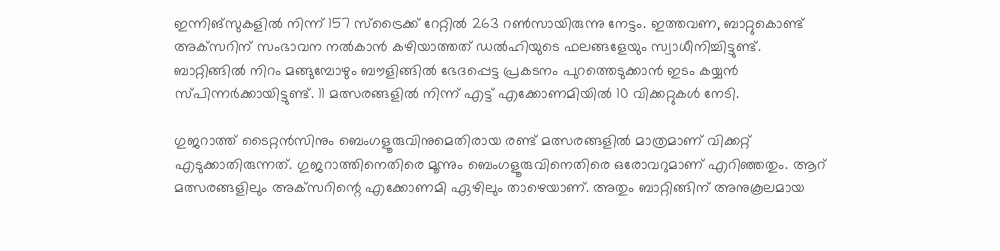ഇന്നിങ്സുകളില്‍ നിന്ന് 157 സ്ട്രൈക്ക് റേറ്റില്‍ 263 റണ്‍സായിരുന്നു നേട്ടം. ഇത്തവണ, ബാറ്റുകൊണ്ട് അക്‌സറിന് സംഭാവന നല്‍കാൻ കഴിയാത്തത് ഡല്‍ഹിയുടെ ഫലങ്ങളേയും സ്വാധീനിച്ചിട്ടുണ്ട്. ബാറ്റിങ്ങില്‍ നിറം മങ്ങുമ്പോഴും ബൗളിങ്ങില്‍ ഭേദപ്പെട്ട പ്രകടനം പുറത്തെടുക്കാൻ ഇടം കയ്യൻ സ്പിന്നര്‍ക്കായിട്ടുണ്ട്. 11 മത്സരങ്ങളില്‍ നിന്ന് എട്ട് എക്കോണമിയില്‍ 10 വിക്കറ്റുകള്‍ നേടി.

ഗുജറാത്ത് ടൈറ്റൻസിനും ബെംഗളൂരുവിനുമെതിരായ രണ്ട് മത്സരങ്ങളില്‍ മാത്രമാണ് വിക്കറ്റ് എടുക്കാതിരുന്നത്. ഗുജറാത്തിനെതിരെ മൂന്നും ബെംഗളൂരുവിനെതിരെ ഒരോവറുമാണ് എറിഞ്ഞതും. ആറ് മത്സരങ്ങളിലും അക്‌സറിന്റെ എക്കോണമി ഏഴിലും താഴെയാണ്. അതും ബാറ്റിങ്ങിന് അനുകൂലമായ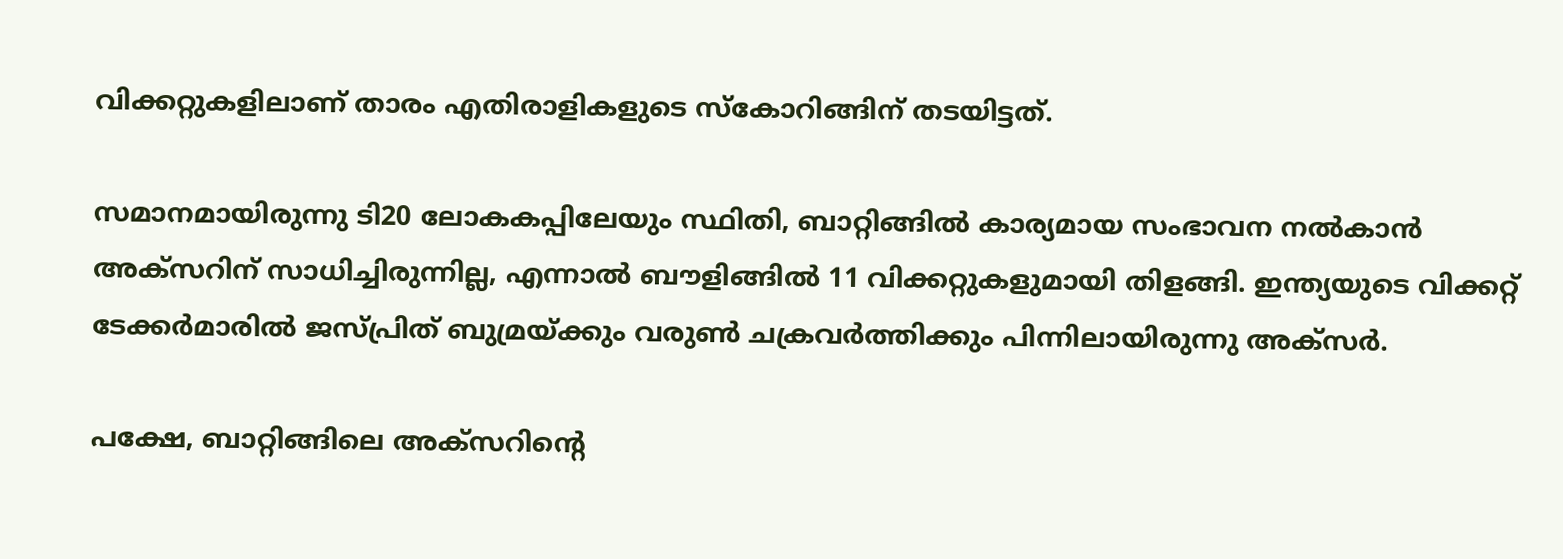വിക്കറ്റുകളിലാണ് താരം എതിരാളികളുടെ സ്കോറിങ്ങിന് തടയിട്ടത്.

സമാനമായിരുന്നു ടി20 ലോകകപ്പിലേയും സ്ഥിതി, ബാറ്റിങ്ങില്‍ കാര്യമായ സംഭാവന നല്‍കാൻ അക്‌സറിന് സാധിച്ചിരുന്നില്ല, എന്നാല്‍ ബൗളിങ്ങില്‍ 11 വിക്കറ്റുകളുമായി തിളങ്ങി. ഇന്ത്യയുടെ വിക്കറ്റ് ടേക്കര്‍മാരില്‍ ജസ്പ്രിത് ബുമ്രയ്ക്കും വരുണ്‍ ചക്രവര്‍ത്തിക്കും പിന്നിലായിരുന്നു അക്‌സര്‍.

പക്ഷേ, ബാറ്റിങ്ങിലെ അക്‌സറിന്റെ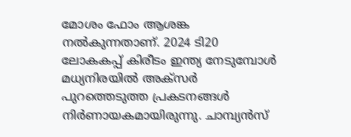മോശം ഫോം ആശങ്ക നല്‍കുന്നതാണ്. 2024 ടി20 ലോകകപ്പ് കിരീടം ഇന്ത്യ നേടുമ്പോള്‍ മധ്യനിരയില്‍ അക്‌സര്‍ പുറത്തെടുത്ത പ്രകടനങ്ങള്‍ നിര്‍ണായകമായിരുന്നു. ചാമ്പ്യൻസ്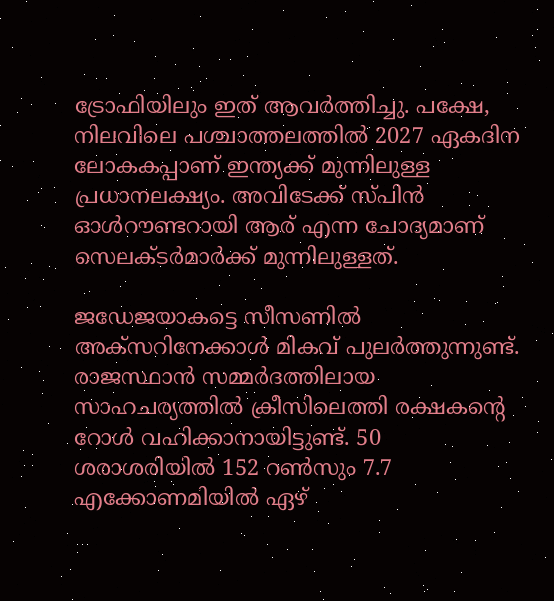ട്രോഫിയിലും ഇത് ആവര്‍ത്തിച്ചു. പക്ഷേ, നിലവിലെ പശ്ചാത്തലത്തില്‍ 2027 ഏകദിന ലോകകപ്പാണ് ഇന്ത്യക്ക് മുന്നിലുള്ള പ്രധാനലക്ഷ്യം. അവിടേക്ക് സ്പിൻ ഓള്‍റൗണ്ടറായി ആര് എന്ന ചോദ്യമാണ് സെലക്ടര്‍മാര്‍ക്ക് മുന്നിലുള്ളത്.

ജഡേജയാകട്ടെ സീസണില്‍ അക്സറിനേക്കാള്‍ മികവ് പുലര്‍ത്തുന്നുണ്ട്. രാജസ്ഥാൻ സമ്മര്‍ദത്തിലായ സാഹചര്യത്തില്‍ ക്രീസിലെത്തി രക്ഷകന്റെ റോള്‍ വഹിക്കാനായിട്ടുണ്ട്. 50 ശരാശരിയില്‍ 152 റണ്‍സും 7.7 എക്കോണമിയില്‍ ഏഴ്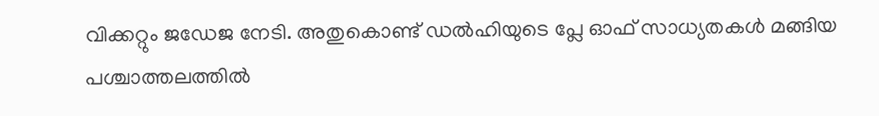വിക്കറ്റും ജഡേജ നേടി. അതുകൊണ്ട് ‍ഡല്‍ഹിയുടെ പ്ലേ ഓഫ് സാധ്യതകള്‍ മങ്ങിയ പശ്ചാത്തലത്തില്‍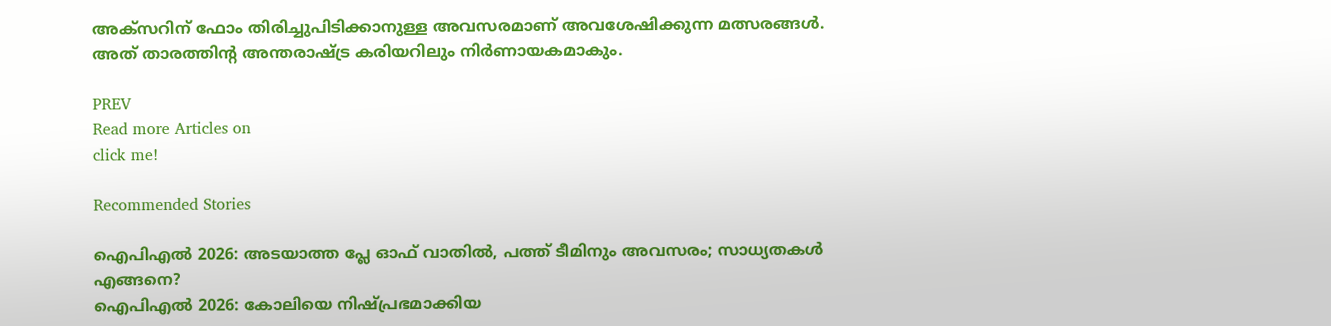അക്സറിന് ഫോം തിരിച്ചുപിടിക്കാനുള്ള അവസരമാണ് അവശേഷിക്കുന്ന മത്സരങ്ങള്‍. അത് താരത്തിന്റ അന്തരാഷ്ട്ര കരിയറിലും നിര്‍ണായകമാകും.

PREV
Read more Articles on
click me!

Recommended Stories

ഐപിഎല്‍ 2026: അടയാത്ത പ്ലേ ഓഫ് വാതില്‍, പത്ത് ടീമിനും അവസരം; സാധ്യതകള്‍ എങ്ങനെ?
ഐപിഎല്‍ 2026: കോലിയെ നിഷ്പ്രഭമാക്കിയ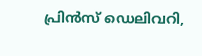പ്രിൻസ് ഡെലിവറി,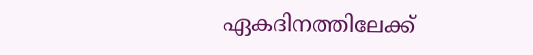ഏകദിനത്തിലേക്ക്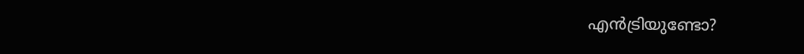എൻട്രിയുണ്ടോ?